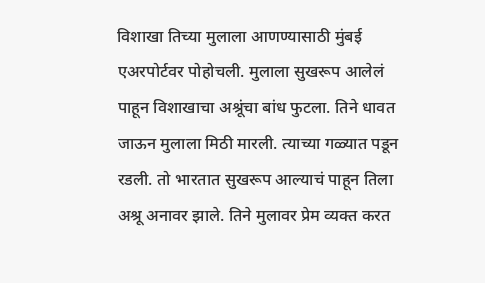विशाखा तिच्या मुलाला आणण्यासाठी मुंबई एअरपोर्टवर पोहोचली. मुलाला सुखरूप आलेलं पाहून विशाखाचा अश्रूंचा बांध फुटला. तिने धावत जाऊन मुलाला मिठी मारली. त्याच्या गळ्यात पडून रडली. तो भारतात सुखरूप आल्याचं पाहून तिला अश्रू अनावर झाले. तिने मुलावर प्रेम व्यक्त करत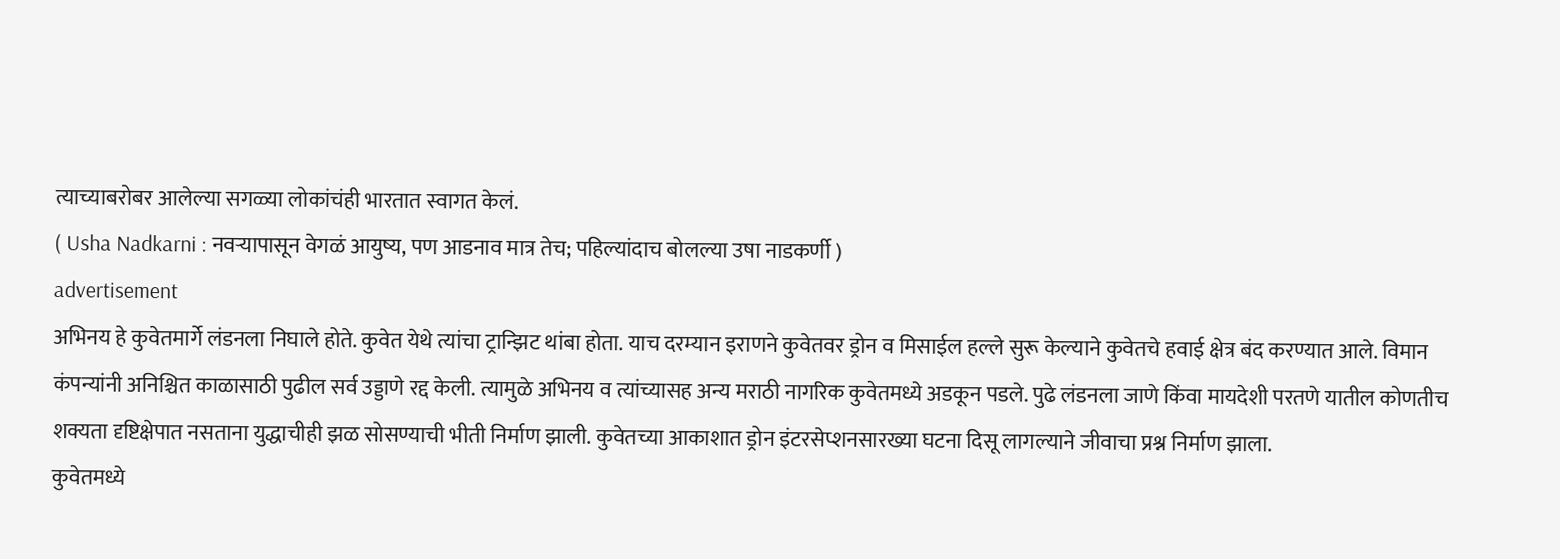त्याच्याबरोबर आलेल्या सगळ्या लोकांचंही भारतात स्वागत केलं.
( Usha Nadkarni : नवऱ्यापासून वेगळं आयुष्य, पण आडनाव मात्र तेच; पहिल्यांदाच बोलल्या उषा नाडकर्णी )
advertisement
अभिनय हे कुवेतमार्गे लंडनला निघाले होते. कुवेत येथे त्यांचा ट्रान्झिट थांबा होता. याच दरम्यान इराणने कुवेतवर ड्रोन व मिसाईल हल्ले सुरू केल्याने कुवेतचे हवाई क्षेत्र बंद करण्यात आले. विमान कंपन्यांनी अनिश्चित काळासाठी पुढील सर्व उड्डाणे रद्द केली. त्यामुळे अभिनय व त्यांच्यासह अन्य मराठी नागरिक कुवेतमध्ये अडकून पडले. पुढे लंडनला जाणे किंवा मायदेशी परतणे यातील कोणतीच शक्यता दृष्टिक्षेपात नसताना युद्धाचीही झळ सोसण्याची भीती निर्माण झाली. कुवेतच्या आकाशात ड्रोन इंटरसेप्शनसारख्या घटना दिसू लागल्याने जीवाचा प्रश्न निर्माण झाला.
कुवेतमध्ये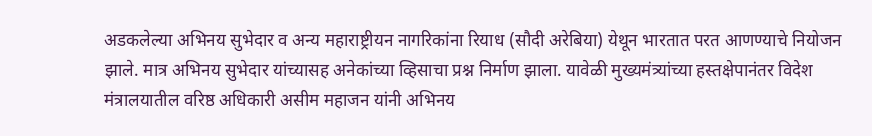अडकलेल्या अभिनय सुभेदार व अन्य महाराष्ट्रीयन नागरिकांना रियाध (सौदी अरेबिया) येथून भारतात परत आणण्याचे नियोजन झाले. मात्र अभिनय सुभेदार यांच्यासह अनेकांच्या व्हिसाचा प्रश्न निर्माण झाला. यावेळी मुख्यमंत्र्यांच्या हस्तक्षेपानंतर विदेश मंत्रालयातील वरिष्ठ अधिकारी असीम महाजन यांनी अभिनय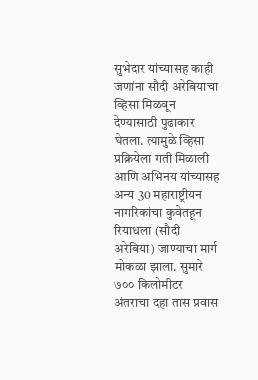सुभेदार यांच्यासह काही जणांना सौदी अरेबियाचा व्हिसा मिळवून देण्यासाठी पुढाकार घेतला. त्यामुळे व्हिसा प्रक्रियेला गती मिळाली आणि अभिनय यांच्यासह अन्य 30 महाराष्ट्रीयन नागरिकांचा कुवेतहून रियाधला (सौदी अरेबिया) जाण्याचा मार्ग मोकळा झाला. सुमारे ७०० किलोमीटर अंतराचा दहा तास प्रवास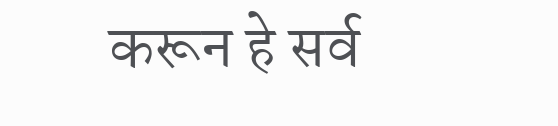करून हे सर्व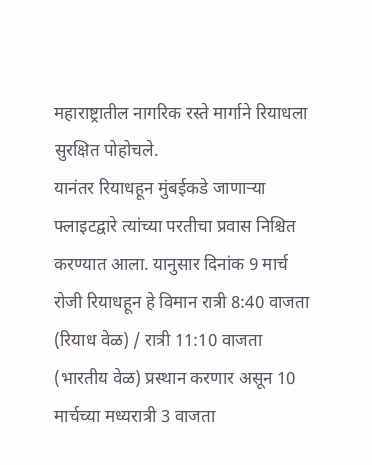महाराष्ट्रातील नागरिक रस्ते मार्गाने रियाधला सुरक्षित पोहोचले.
यानंतर रियाधहून मुंबईकडे जाणाऱ्या फ्लाइटद्वारे त्यांच्या परतीचा प्रवास निश्चित करण्यात आला. यानुसार दिनांक 9 मार्च रोजी रियाधहून हे विमान रात्री 8:40 वाजता (रियाध वेळ) / रात्री 11:10 वाजता (भारतीय वेळ) प्रस्थान करणार असून 10 मार्चच्या मध्यरात्री 3 वाजता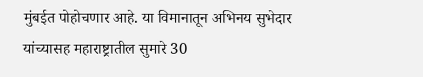मुंबईत पोहोचणार आहे. या विमानातून अभिनय सुभेदार यांच्यासह महाराष्ट्रातील सुमारे 30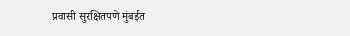प्रवासी सुरक्षितपणे मुंबईत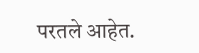परतले आहेत.